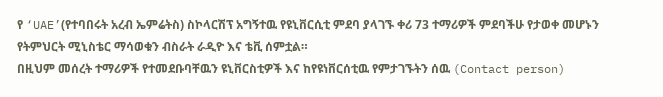የ ‘UAE’(የተባበሩት አረብ ኤምሬትስ) ስኮላርሽፕ አግኝተዉ የዩኒቨርሲቲ ምደባ ያላገኙ ቀሪ 73 ተማሪዎች ምደባችሁ የታወቀ መሆኑን የትምህርት ሚኒስቴር ማሳወቁን ብስራት ራዲዮ እና ቴቪ ሰምቷል።
በዚህም መሰረት ተማሪዎች የተመደቡባቸዉን ዩኒቨርስቲዎች እና ከየዩነቨርሰቲዉ የምታገኙትን ሰዉ (Contact person)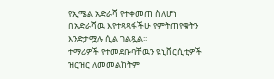የኢሜል አድራሻ የተቀመጠ ስለሆነ በአድራሻዉ እየተጻጻፋችሁ የምትጠየቁትን እንድታሟሉ ሲል ገልጿል፡፡
ተማሪዎች የተመደቡባቸዉን ዩኒቨርሲቲዎች ዝርዝር ለመመልከትም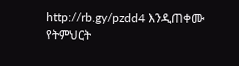http://rb.gy/pzdd4 እንዲጠቀሙ የትምህርት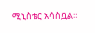ሚኒስቴር አሳስቧል።